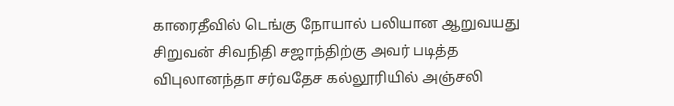காரைதீவில் டெங்கு நோயால் பலியான ஆறுவயது சிறுவன் சிவநிதி சஜாந்திற்கு அவர் படித்த விபுலானந்தா சர்வதேச கல்லூரியில் அஞ்சலி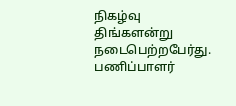நிகழ்வு திங்களன்று நடைபெற்றபேர்து. பணிப்பாளர்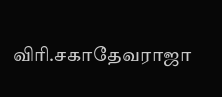விரி.சகாதேவராஜா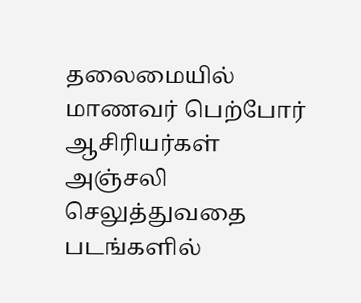தலைமையில் மாணவர் பெற்போர் ஆசிரியர்கள் அஞ்சலி செலுத்துவதை படங்களில்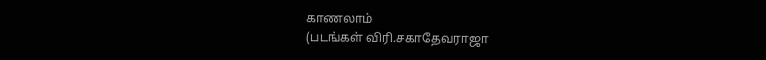காணலாம்
(படங்கள் விரி.சகாதேவராஜா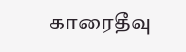காரைதீவு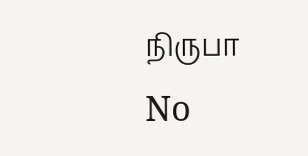நிருபா
No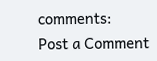comments:
Post a Comment